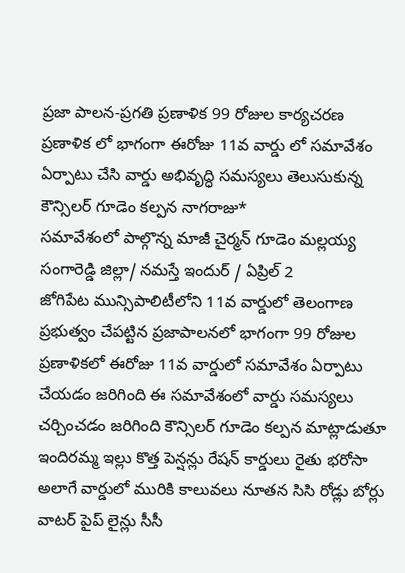ప్రజా పాలన-ప్రగతి ప్రణాళిక 99 రోజుల కార్యచరణ ప్రణాళిక లో భాగంగా ఈరోజు 11వ వార్డు లో సమావేశం ఏర్పాటు చేసి వార్డు అభివృద్ధి సమస్యలు తెలుసుకున్న కౌన్సిలర్ గూడెం కల్పన నాగరాజు*
సమావేశంలో పాల్గొన్న మాజీ చైర్మన్ గూడెం మల్లయ్య
సంగారెడ్డి జిల్లా/ నమస్తే ఇందుర్ / ఏప్రిల్ 2
జోగిపేట మున్సిపాలిటీలోని 11వ వార్డులో తెలంగాణ ప్రభుత్వం చేపట్టిన ప్రజాపాలనలో భాగంగా 99 రోజుల ప్రణాళికలో ఈరోజు 11వ వార్డులో సమావేశం ఏర్పాటు చేయడం జరిగింది ఈ సమావేశంలో వార్డు సమస్యలు చర్చించడం జరిగింది కౌన్సిలర్ గూడెం కల్పన మాట్లాడుతూ ఇందిరమ్మ ఇల్లు కొత్త పెన్షన్లు రేషన్ కార్డులు రైతు భరోసా అలాగే వార్డులో మురికి కాలువలు నూతన సిసి రోడ్లు బోర్లు వాటర్ పైప్ లైన్లు సీసీ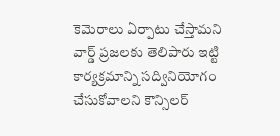కెమెరాలు ఏర్పాటు చేస్తామని వార్డ్ ప్రజలకు తెలిపారు ఇట్టి కార్యక్రమాన్ని సద్వినియోగం చేసుకోవాలని కౌన్సిలర్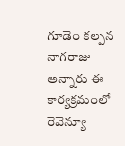గూడెం కల్పన నాగరాజు అన్నారు ఈ కార్యక్రమంలో రెవెన్యూ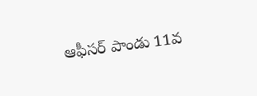ఆఫీసర్ పాండు 11వ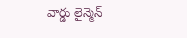వార్డు లైన్మెన్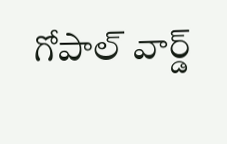గోపాల్ వార్డ్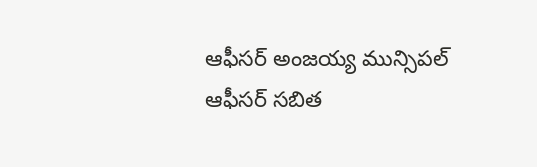ఆఫీసర్ అంజయ్య మున్సిపల్ ఆఫీసర్ సబిత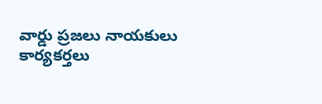వార్డు ప్రజలు నాయకులు కార్యకర్తలు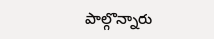పాల్గొన్నారు